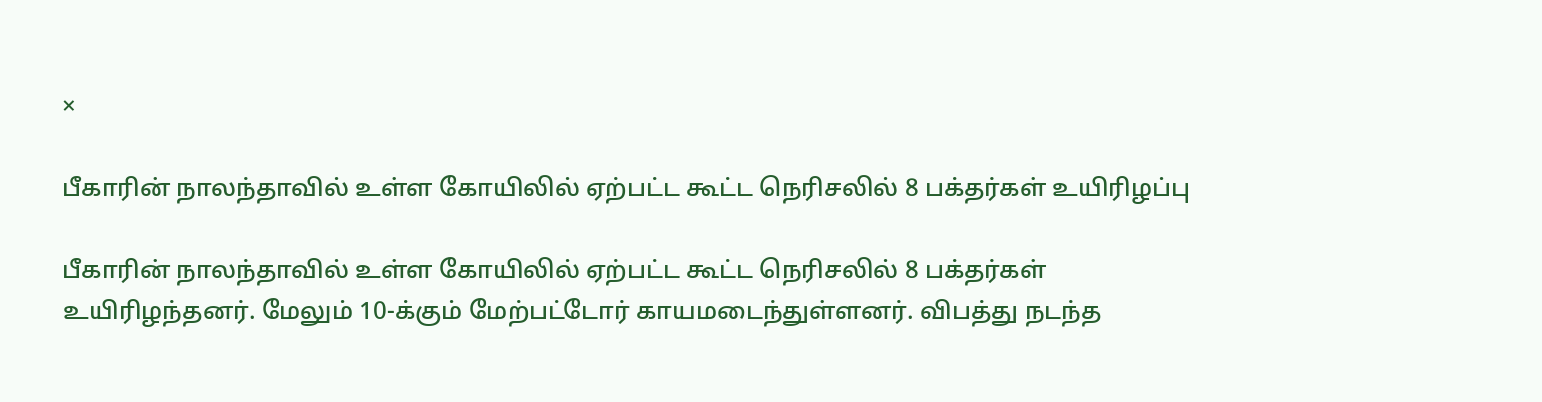×

பீகாரின் நாலந்தாவில் உள்ள கோயிலில் ஏற்பட்ட கூட்ட நெரிசலில் 8 பக்தர்கள் உயிரிழப்பு

பீகாரின் நாலந்தாவில் உள்ள கோயிலில் ஏற்பட்ட கூட்ட நெரிசலில் 8 பக்தர்கள் உயிரிழந்தனர். மேலும் 10-க்கும் மேற்பட்டோர் காயமடைந்துள்ளனர். விபத்து நடந்த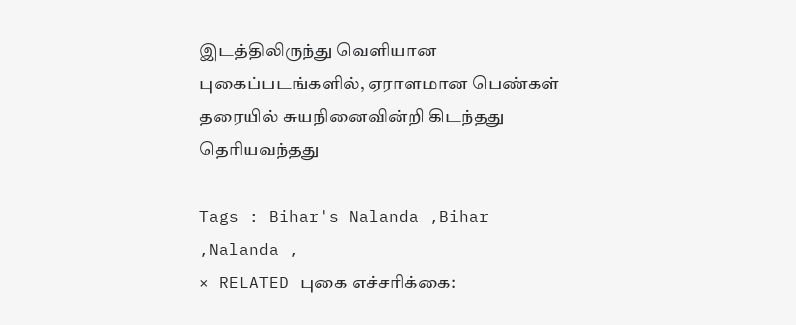இடத்திலிருந்து வெளியான புகைப்படங்களில், ஏராளமான பெண்கள் தரையில் சுயநினைவின்றி கிடந்தது தெரியவந்தது

Tags : Bihar's Nalanda ,Bihar ,Nalanda ,
× RELATED புகை எச்சரிக்கை: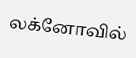லக்னோவில்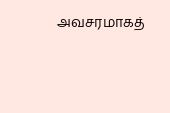அவசரமாகத்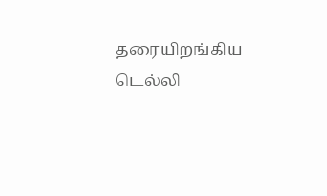தரையிறங்கிய டெல்லி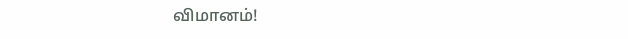விமானம்!